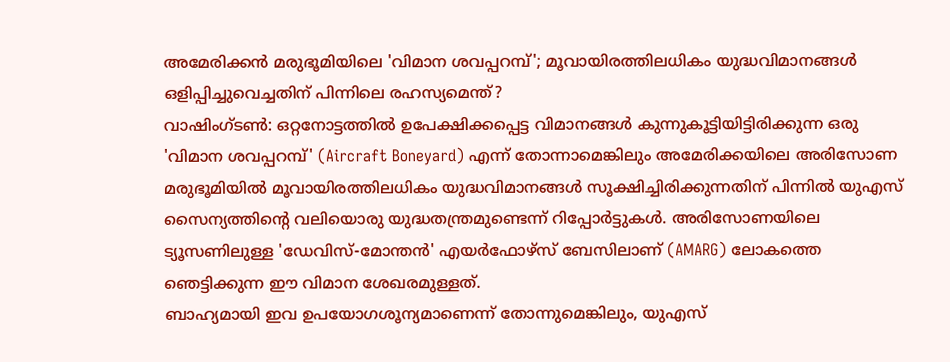അമേരിക്കൻ മരുഭൂമിയിലെ 'വിമാന ശവപ്പറമ്പ്'; മൂവായിരത്തിലധികം യുദ്ധവിമാനങ്ങൾ ഒളിപ്പിച്ചുവെച്ചതിന് പിന്നിലെ രഹസ്യമെന്ത്?
വാഷിംഗ്ടൺ: ഒറ്റനോട്ടത്തിൽ ഉപേക്ഷിക്കപ്പെട്ട വിമാനങ്ങൾ കുന്നുകൂട്ടിയിട്ടിരിക്കുന്ന ഒരു 'വിമാന ശവപ്പറമ്പ്' (Aircraft Boneyard) എന്ന് തോന്നാമെങ്കിലും അമേരിക്കയിലെ അരിസോണ മരുഭൂമിയിൽ മൂവായിരത്തിലധികം യുദ്ധവിമാനങ്ങൾ സൂക്ഷിച്ചിരിക്കുന്നതിന് പിന്നിൽ യുഎസ് സൈന്യത്തിന്റെ വലിയൊരു യുദ്ധതന്ത്രമുണ്ടെന്ന് റിപ്പോർട്ടുകൾ. അരിസോണയിലെ ട്യൂസണിലുള്ള 'ഡേവിസ്-മോന്തൻ' എയർഫോഴ്സ് ബേസിലാണ് (AMARG) ലോകത്തെ ഞെട്ടിക്കുന്ന ഈ വിമാന ശേഖരമുള്ളത്.
ബാഹ്യമായി ഇവ ഉപയോഗശൂന്യമാണെന്ന് തോന്നുമെങ്കിലും, യുഎസ്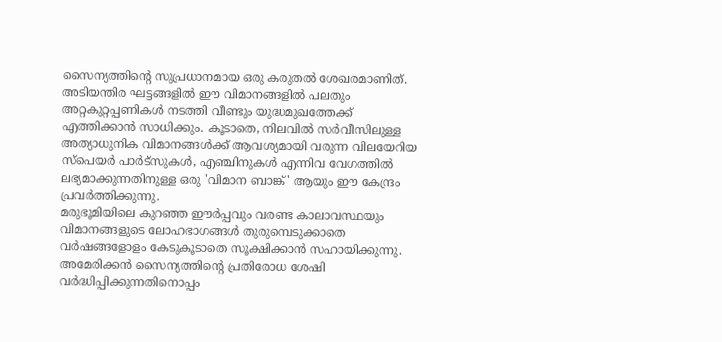സൈന്യത്തിന്റെ സുപ്രധാനമായ ഒരു കരുതൽ ശേഖരമാണിത്. അടിയന്തിര ഘട്ടങ്ങളിൽ ഈ വിമാനങ്ങളിൽ പലതും അറ്റകുറ്റപ്പണികൾ നടത്തി വീണ്ടും യുദ്ധമുഖത്തേക്ക് എത്തിക്കാൻ സാധിക്കും. കൂടാതെ, നിലവിൽ സർവീസിലുള്ള അത്യാധുനിക വിമാനങ്ങൾക്ക് ആവശ്യമായി വരുന്ന വിലയേറിയ സ്പെയർ പാർട്സുകൾ, എഞ്ചിനുകൾ എന്നിവ വേഗത്തിൽ ലഭ്യമാക്കുന്നതിനുള്ള ഒരു 'വിമാന ബാങ്ക്' ആയും ഈ കേന്ദ്രം പ്രവർത്തിക്കുന്നു.
മരുഭൂമിയിലെ കുറഞ്ഞ ഈർപ്പവും വരണ്ട കാലാവസ്ഥയും വിമാനങ്ങളുടെ ലോഹഭാഗങ്ങൾ തുരുമ്പെടുക്കാതെ വർഷങ്ങളോളം കേടുകൂടാതെ സൂക്ഷിക്കാൻ സഹായിക്കുന്നു. അമേരിക്കൻ സൈന്യത്തിന്റെ പ്രതിരോധ ശേഷി വർദ്ധിപ്പിക്കുന്നതിനൊപ്പം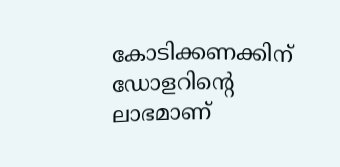കോടിക്കണക്കിന് ഡോളറിന്റെ ലാഭമാണ്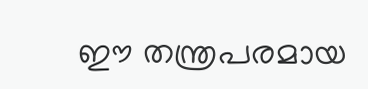ഈ തന്ത്രപരമായ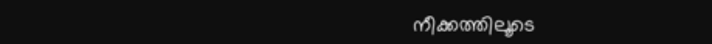നീക്കത്തിലൂടെ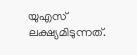യുഎസ് ലക്ഷ്യമിടുന്നത്.